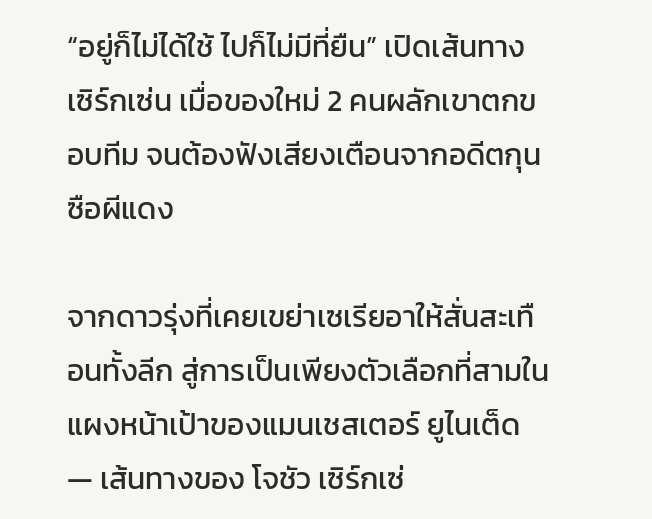“อยู่ก็ไม่ได้ใช้ ไปก็ไม่มีที่ยืน” เปิดเส้นทาง เซิร์กเซ่น เมื่อของใหม่ 2 คนผลักเขาตกขอบทีม จนต้องฟังเสียงเตือนจากอดีตกุนซือผีแดง

จากดาวรุ่งที่เคยเขย่าเซเรียอาให้สั่นสะเทือนทั้งลีก สู่การเป็นเพียงตัวเลือกที่สามในแผงหน้าเป้าของแมนเชสเตอร์ ยูไนเต็ด — เส้นทางของ โจชัว เซิร์กเซ่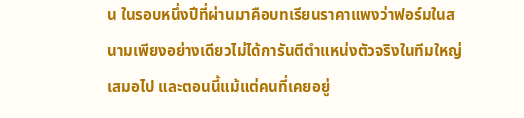น ในรอบหนึ่งปีที่ผ่านมาคือบทเรียนราคาแพงว่าฟอร์มในสนามเพียงอย่างเดียวไม่ได้การันตีตำแหน่งตัวจริงในทีมใหญ่เสมอไป และตอนนี้แม้แต่คนที่เคยอยู่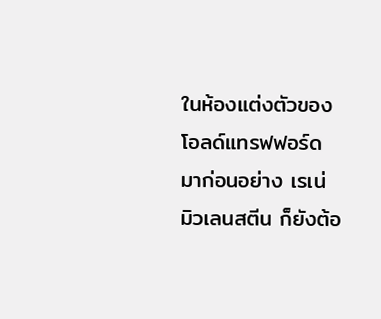ในห้องแต่งตัวของโอลด์แทรฟฟอร์ดมาก่อนอย่าง เรเน่ มิวเลนสตีน ก็ยังต้อ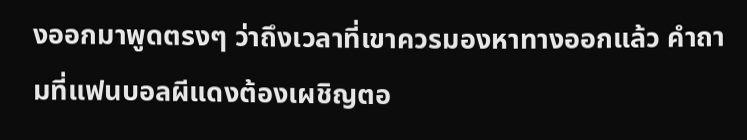งออกมาพูดตรงๆ ว่าถึงเวลาที่เขาควรมองหาทางออกแล้ว คำถามที่แฟนบอลผีแดงต้องเผชิญตอ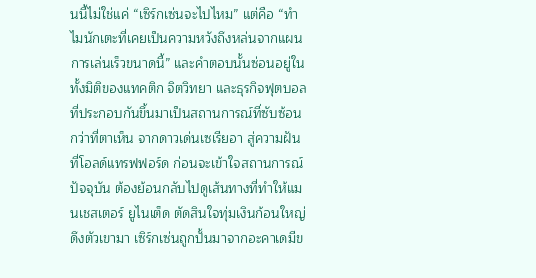นนี้ไม่ใช่แค่ “เซิร์กเซ่นจะไปไหม” แต่คือ “ทำไมนักเตะที่เคยเป็นความหวังถึงหล่นจากแผนการเล่นเร็วขนาดนี้” และคำตอบนั้นซ่อนอยู่ในทั้งมิติของแทคติก จิตวิทยา และธุรกิจฟุตบอลที่ประกอบกันขึ้นมาเป็นสถานการณ์ที่ซับซ้อนกว่าที่ตาเห็น จากดาวเด่นเซเรียอา สู่ความฝันที่โอลด์แทรฟฟอร์ด ก่อนจะเข้าใจสถานการณ์ปัจจุบัน ต้องย้อนกลับไปดูเส้นทางที่ทำให้แมนเชสเตอร์ ยูไนเต็ด ตัดสินใจทุ่มเงินก้อนใหญ่ดึงตัวเขามา เซิร์กเซ่นถูกปั้นมาจากอะคาเดมีข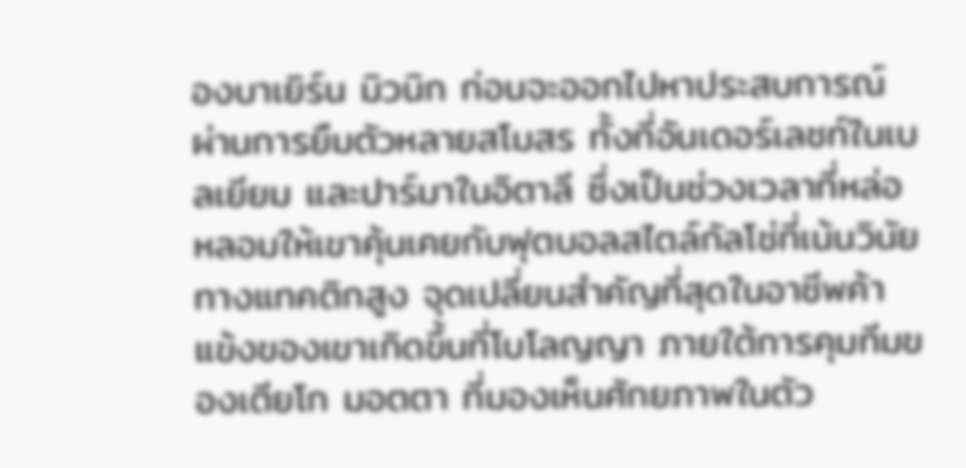องบาเยิร์น มิวนิก ก่อนจะออกไปหาประสบการณ์ผ่านการยืมตัวหลายสโมสร ทั้งที่อันเดอร์เลชท์ในเบลเยียม และปาร์มาในอิตาลี ซึ่งเป็นช่วงเวลาที่หล่อหลอมให้เขาคุ้นเคยกับฟุตบอลสไตล์กัลโช่ที่เน้นวินัยทางแทคติกสูง จุดเปลี่ยนสำคัญที่สุดในอาชีพค้าแข้งของเขาเกิดขึ้นที่โบโลญญา ภายใต้การคุมทีมของเตียโก มอตตา ที่มองเห็นศักยภาพในตัว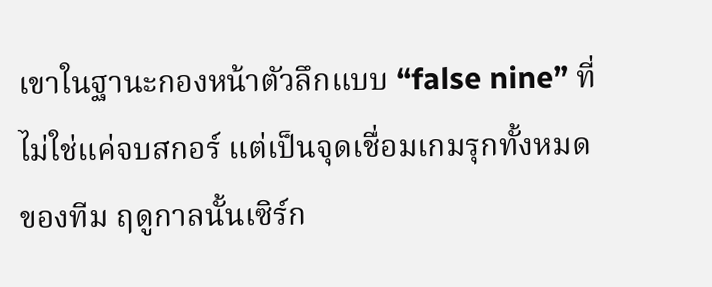เขาในฐานะกองหน้าตัวลึกแบบ “false nine” ที่ไม่ใช่แค่จบสกอร์ แต่เป็นจุดเชื่อมเกมรุกทั้งหมดของทีม ฤดูกาลนั้นเซิร์ก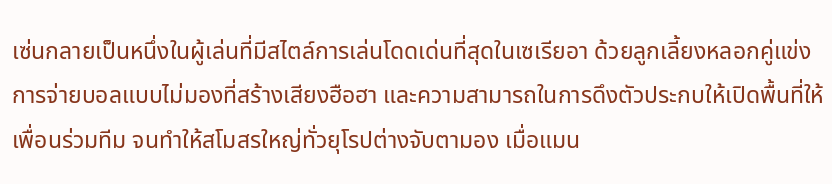เซ่นกลายเป็นหนึ่งในผู้เล่นที่มีสไตล์การเล่นโดดเด่นที่สุดในเซเรียอา ด้วยลูกเลี้ยงหลอกคู่แข่ง การจ่ายบอลแบบไม่มองที่สร้างเสียงฮือฮา และความสามารถในการดึงตัวประกบให้เปิดพื้นที่ให้เพื่อนร่วมทีม จนทำให้สโมสรใหญ่ทั่วยุโรปต่างจับตามอง เมื่อแมน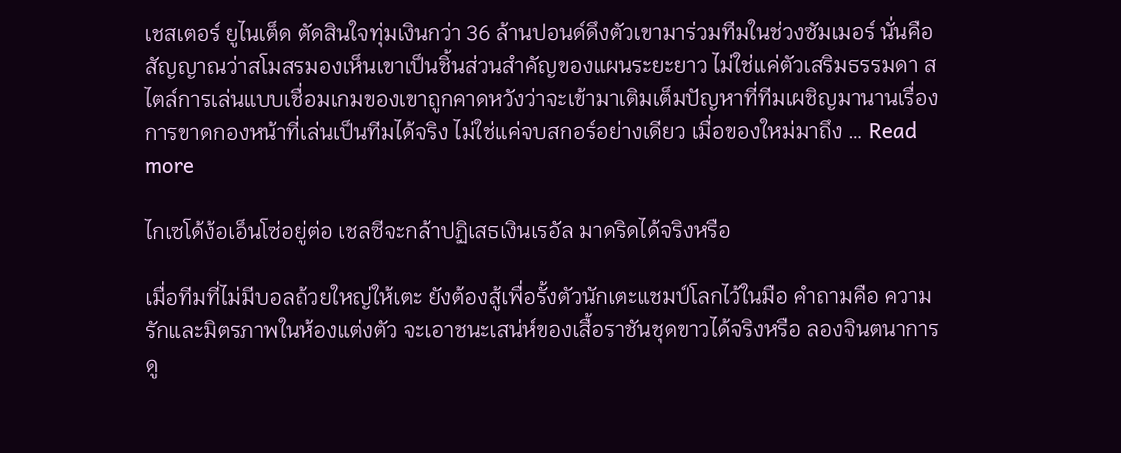เชสเตอร์ ยูไนเต็ด ตัดสินใจทุ่มเงินกว่า 36 ล้านปอนด์ดึงตัวเขามาร่วมทีมในช่วงซัมเมอร์ นั่นคือสัญญาณว่าสโมสรมองเห็นเขาเป็นชิ้นส่วนสำคัญของแผนระยะยาว ไม่ใช่แค่ตัวเสริมธรรมดา สไตล์การเล่นแบบเชื่อมเกมของเขาถูกคาดหวังว่าจะเข้ามาเติมเต็มปัญหาที่ทีมเผชิญมานานเรื่องการขาดกองหน้าที่เล่นเป็นทีมได้จริง ไม่ใช่แค่จบสกอร์อย่างเดียว เมื่อของใหม่มาถึง … Read more

ไกเซโด้ง้อเอ็นโซ่อยู่ต่อ เชลซีจะกล้าปฏิเสธเงินเรอัล มาดริดได้จริงหรือ

เมื่อทีมที่ไม่มีบอลถ้วยใหญ่ให้เตะ ยังต้องสู้เพื่อรั้งตัวนักเตะแชมป์โลกไว้ในมือ คำถามคือ ความรักและมิตรภาพในห้องแต่งตัว จะเอาชนะเสน่ห์ของเสื้อราชันชุดขาวได้จริงหรือ ลองจินตนาการดู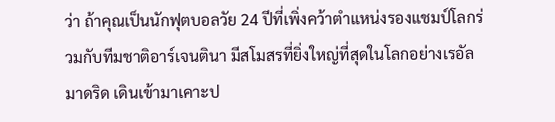ว่า ถ้าคุณเป็นนักฟุตบอลวัย 24 ปีที่เพิ่งคว้าตำแหน่งรองแชมป์โลกร่วมกับทีมชาติอาร์เจนตินา มีสโมสรที่ยิ่งใหญ่ที่สุดในโลกอย่างเรอัล มาดริด เดินเข้ามาเคาะป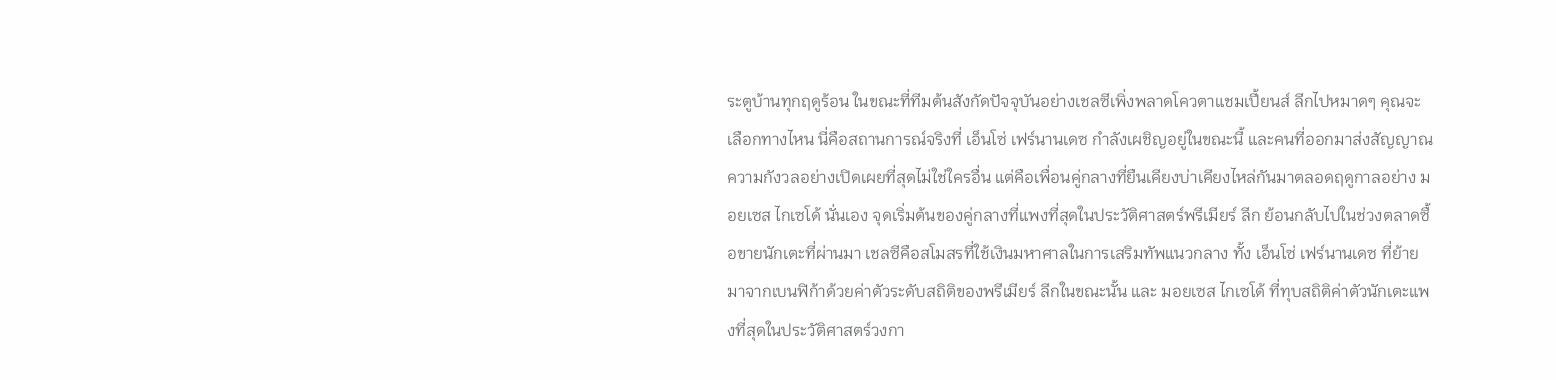ระตูบ้านทุกฤดูร้อน ในขณะที่ทีมต้นสังกัดปัจจุบันอย่างเชลซีเพิ่งพลาดโควตาแชมเปี้ยนส์ ลีกไปหมาดๆ คุณจะเลือกทางไหน นี่คือสถานการณ์จริงที่ เอ็นโซ่ เฟร์นานเดซ กำลังเผชิญอยู่ในขณะนี้ และคนที่ออกมาส่งสัญญาณความกังวลอย่างเปิดเผยที่สุดไม่ใช่ใครอื่น แต่คือเพื่อนคู่กลางที่ยืนเคียงบ่าเคียงไหล่กันมาตลอดฤดูกาลอย่าง มอยเซส ไกเซโด้ นั่นเอง จุดเริ่มต้นของคู่กลางที่แพงที่สุดในประวัติศาสตร์พรีเมียร์ ลีก ย้อนกลับไปในช่วงตลาดซื้อขายนักเตะที่ผ่านมา เชลซีคือสโมสรที่ใช้เงินมหาศาลในการเสริมทัพแนวกลาง ทั้ง เอ็นโซ่ เฟร์นานเดซ ที่ย้ายมาจากเบนฟิก้าด้วยค่าตัวระดับสถิติของพรีเมียร์ ลีกในขณะนั้น และ มอยเซส ไกเซโด้ ที่ทุบสถิติค่าตัวนักเตะแพงที่สุดในประวัติศาสตร์วงกา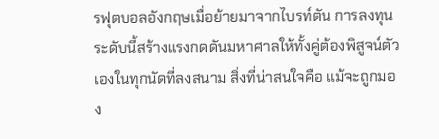รฟุตบอลอังกฤษเมื่อย้ายมาจากไบรท์ตัน การลงทุนระดับนี้สร้างแรงกดดันมหาศาลให้ทั้งคู่ต้องพิสูจน์ตัวเองในทุกนัดที่ลงสนาม สิ่งที่น่าสนใจคือ แม้จะถูกมอง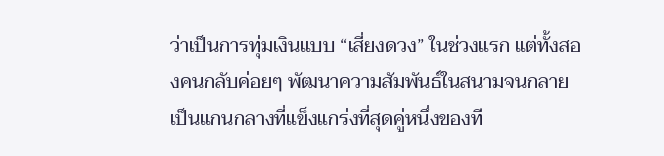ว่าเป็นการทุ่มเงินแบบ “เสี่ยงดวง” ในช่วงแรก แต่ทั้งสองคนกลับค่อยๆ พัฒนาความสัมพันธ์ในสนามจนกลายเป็นแกนกลางที่แข็งแกร่งที่สุดคู่หนึ่งของที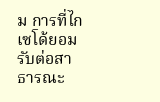ม การที่ไกเซโด้ยอมรับต่อสาธารณะ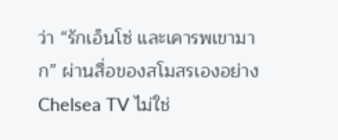ว่า “รักเอ็นโซ่ และเคารพเขามาก” ผ่านสื่อของสโมสรเองอย่าง Chelsea TV ไม่ใช่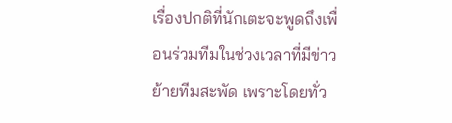เรื่องปกติที่นักเตะจะพูดถึงเพื่อนร่วมทีมในช่วงเวลาที่มีข่าวย้ายทีมสะพัด เพราะโดยทั่ว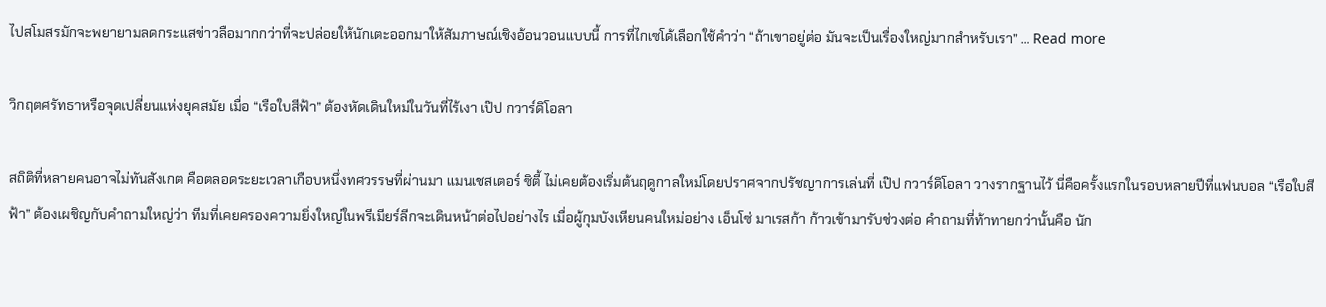ไปสโมสรมักจะพยายามลดกระแสข่าวลือมากกว่าที่จะปล่อยให้นักเตะออกมาให้สัมภาษณ์เชิงอ้อนวอนแบบนี้ การที่ไกเซโด้เลือกใช้คำว่า “ถ้าเขาอยู่ต่อ มันจะเป็นเรื่องใหญ่มากสำหรับเรา” … Read more

วิกฤตศรัทธาหรือจุดเปลี่ยนแห่งยุคสมัย เมื่อ “เรือใบสีฟ้า” ต้องหัดเดินใหม่ในวันที่ไร้เงา เป๊ป กวาร์ดิโอลา

สถิติที่หลายคนอาจไม่ทันสังเกต คือตลอดระยะเวลาเกือบหนึ่งทศวรรษที่ผ่านมา แมนเชสเตอร์ ซิตี้ ไม่เคยต้องเริ่มต้นฤดูกาลใหม่โดยปราศจากปรัชญาการเล่นที่ เป๊ป กวาร์ดิโอลา วางรากฐานไว้ นี่คือครั้งแรกในรอบหลายปีที่แฟนบอล “เรือใบสีฟ้า” ต้องเผชิญกับคำถามใหญ่ว่า ทีมที่เคยครองความยิ่งใหญ่ในพรีเมียร์ลีกจะเดินหน้าต่อไปอย่างไร เมื่อผู้กุมบังเหียนคนใหม่อย่าง เอ็นโซ่ มาเรสก้า ก้าวเข้ามารับช่วงต่อ คำถามที่ท้าทายกว่านั้นคือ นัก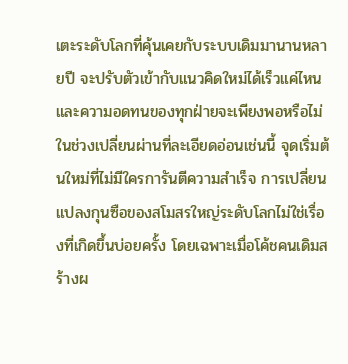เตะระดับโลกที่คุ้นเคยกับระบบเดิมมานานหลายปี จะปรับตัวเข้ากับแนวคิดใหม่ได้เร็วแค่ไหน และความอดทนของทุกฝ่ายจะเพียงพอหรือไม่ในช่วงเปลี่ยนผ่านที่ละเอียดอ่อนเช่นนี้ จุดเริ่มต้นใหม่ที่ไม่มีใครการันตีความสำเร็จ การเปลี่ยนแปลงกุนซือของสโมสรใหญ่ระดับโลกไม่ใช่เรื่องที่เกิดขึ้นบ่อยครั้ง โดยเฉพาะเมื่อโค้ชคนเดิมสร้างผ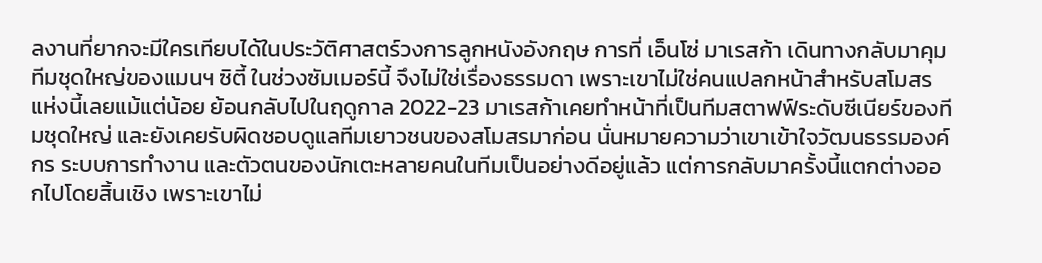ลงานที่ยากจะมีใครเทียบได้ในประวัติศาสตร์วงการลูกหนังอังกฤษ การที่ เอ็นโซ่ มาเรสก้า เดินทางกลับมาคุมทีมชุดใหญ่ของแมนฯ ซิตี้ ในช่วงซัมเมอร์นี้ จึงไม่ใช่เรื่องธรรมดา เพราะเขาไม่ใช่คนแปลกหน้าสำหรับสโมสรแห่งนี้เลยแม้แต่น้อย ย้อนกลับไปในฤดูกาล 2022-23 มาเรสก้าเคยทำหน้าที่เป็นทีมสตาฟฟ์ระดับซีเนียร์ของทีมชุดใหญ่ และยังเคยรับผิดชอบดูแลทีมเยาวชนของสโมสรมาก่อน นั่นหมายความว่าเขาเข้าใจวัฒนธรรมองค์กร ระบบการทำงาน และตัวตนของนักเตะหลายคนในทีมเป็นอย่างดีอยู่แล้ว แต่การกลับมาครั้งนี้แตกต่างออกไปโดยสิ้นเชิง เพราะเขาไม่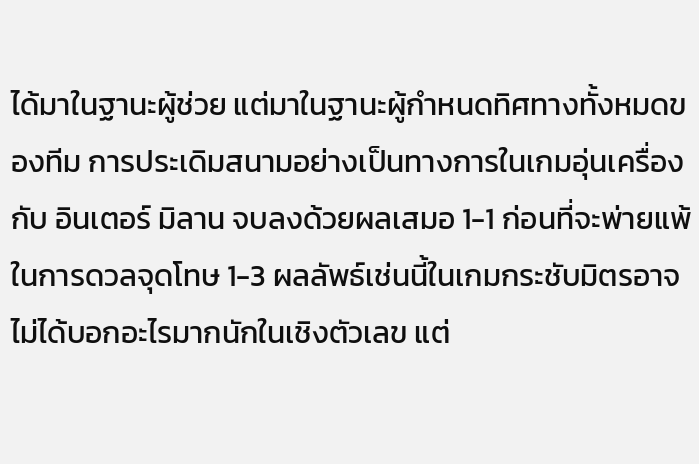ได้มาในฐานะผู้ช่วย แต่มาในฐานะผู้กำหนดทิศทางทั้งหมดของทีม การประเดิมสนามอย่างเป็นทางการในเกมอุ่นเครื่องกับ อินเตอร์ มิลาน จบลงด้วยผลเสมอ 1-1 ก่อนที่จะพ่ายแพ้ในการดวลจุดโทษ 1-3 ผลลัพธ์เช่นนี้ในเกมกระชับมิตรอาจไม่ได้บอกอะไรมากนักในเชิงตัวเลข แต่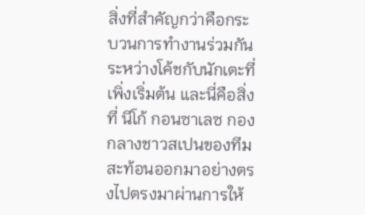สิ่งที่สำคัญกว่าคือกระบวนการทำงานร่วมกันระหว่างโค้ชกับนักเตะที่เพิ่งเริ่มต้น และนี่คือสิ่งที่ นีโก้ กอนซาเลซ กองกลางชาวสเปนของทีม สะท้อนออกมาอย่างตรงไปตรงมาผ่านการให้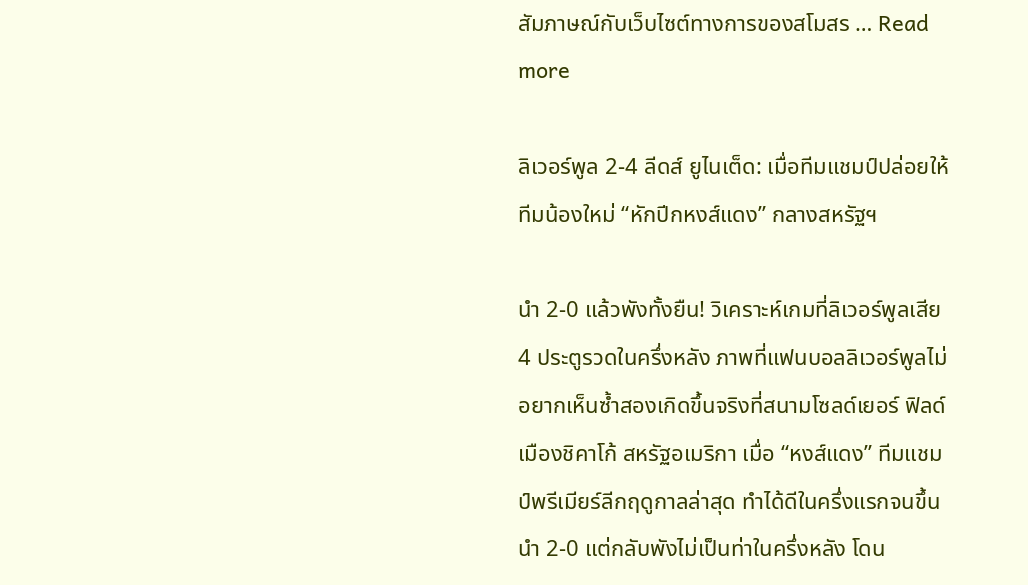สัมภาษณ์กับเว็บไซต์ทางการของสโมสร … Read more

ลิเวอร์พูล 2-4 ลีดส์ ยูไนเต็ด: เมื่อทีมแชมป์ปล่อยให้ทีมน้องใหม่ “หักปีกหงส์แดง” กลางสหรัฐฯ

นำ 2-0 แล้วพังทั้งยืน! วิเคราะห์เกมที่ลิเวอร์พูลเสีย 4 ประตูรวดในครึ่งหลัง ภาพที่แฟนบอลลิเวอร์พูลไม่อยากเห็นซ้ำสองเกิดขึ้นจริงที่สนามโซลด์เยอร์ ฟิลด์ เมืองชิคาโก้ สหรัฐอเมริกา เมื่อ “หงส์แดง” ทีมแชมป์พรีเมียร์ลีกฤดูกาลล่าสุด ทำได้ดีในครึ่งแรกจนขึ้นนำ 2-0 แต่กลับพังไม่เป็นท่าในครึ่งหลัง โดน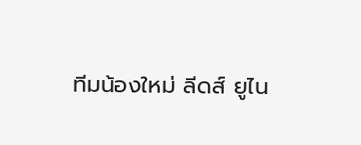ทีมน้องใหม่ ลีดส์ ยูไน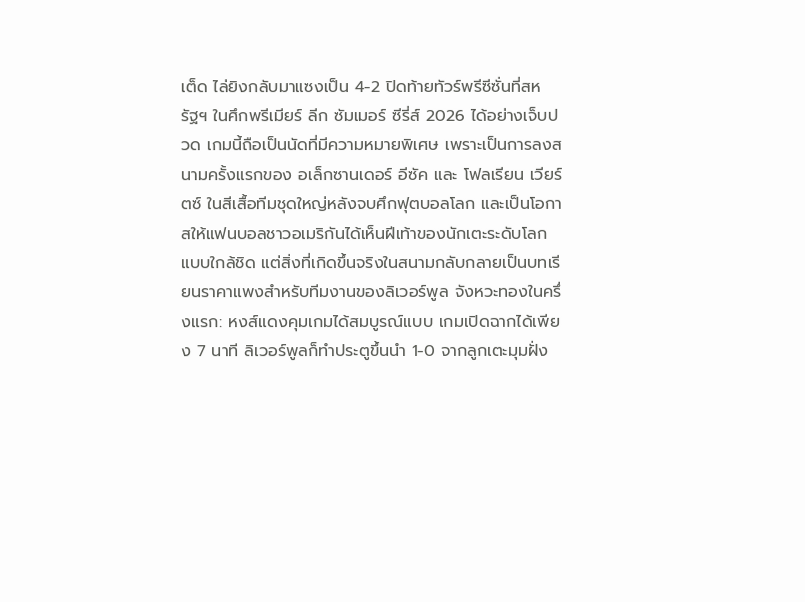เต็ด ไล่ยิงกลับมาแซงเป็น 4-2 ปิดท้ายทัวร์พรีซีซั่นที่สหรัฐฯ ในศึกพรีเมียร์ ลีก ซัมเมอร์ ซีรี่ส์ 2026 ได้อย่างเจ็บปวด เกมนี้ถือเป็นนัดที่มีความหมายพิเศษ เพราะเป็นการลงสนามครั้งแรกของ อเล็กซานเดอร์ อีซัค และ โฟลเรียน เวียร์ตซ์ ในสีเสื้อทีมชุดใหญ่หลังจบศึกฟุตบอลโลก และเป็นโอกาสให้แฟนบอลชาวอเมริกันได้เห็นฝีเท้าของนักเตะระดับโลกแบบใกล้ชิด แต่สิ่งที่เกิดขึ้นจริงในสนามกลับกลายเป็นบทเรียนราคาแพงสำหรับทีมงานของลิเวอร์พูล จังหวะทองในครึ่งแรก: หงส์แดงคุมเกมได้สมบูรณ์แบบ เกมเปิดฉากได้เพียง 7 นาที ลิเวอร์พูลก็ทำประตูขึ้นนำ 1-0 จากลูกเตะมุมฝั่ง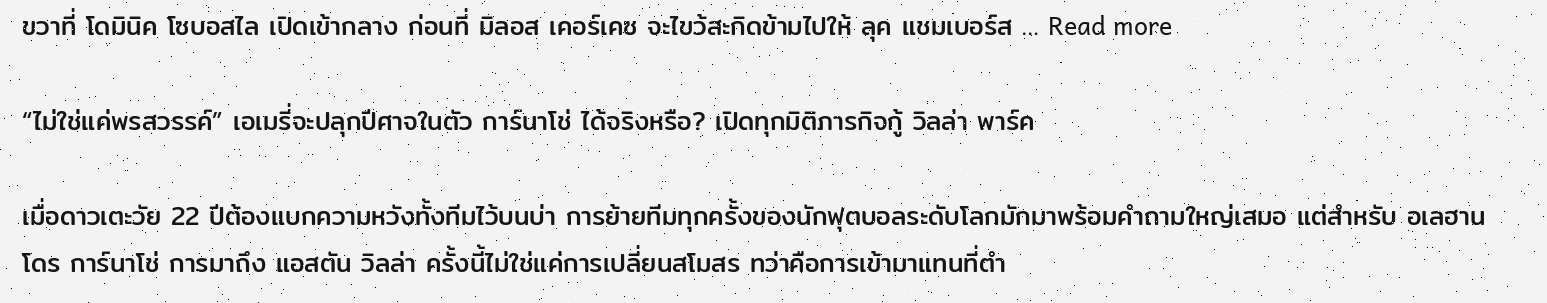ขวาที่ โดมินิค โซบอสไล เปิดเข้ากลาง ก่อนที่ มิลอส เคอร์เคซ จะไขว้สะกิดข้ามไปให้ ลุค แชมเบอร์ส … Read more

“ไม่ใช่แค่พรสวรรค์” เอเมรี่จะปลุกปีศาจในตัว การ์นาโช่ ได้จริงหรือ? เปิดทุกมิติภารกิจกู้ วิลล่า พาร์ค

เมื่อดาวเตะวัย 22 ปีต้องแบกความหวังทั้งทีมไว้บนบ่า การย้ายทีมทุกครั้งของนักฟุตบอลระดับโลกมักมาพร้อมคำถามใหญ่เสมอ แต่สำหรับ อเลฮานโดร การ์นาโช่ การมาถึง แอสตัน วิลล่า ครั้งนี้ไม่ใช่แค่การเปลี่ยนสโมสร ทว่าคือการเข้ามาแทนที่ตำ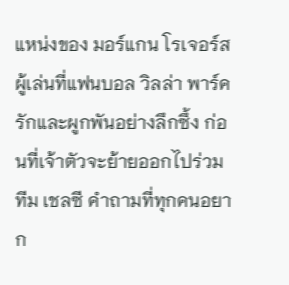แหน่งของ มอร์แกน โรเจอร์ส ผู้เล่นที่แฟนบอล วิลล่า พาร์ค รักและผูกพันอย่างลึกซึ้ง ก่อนที่เจ้าตัวจะย้ายออกไปร่วมทีม เชลซี คำถามที่ทุกคนอยาก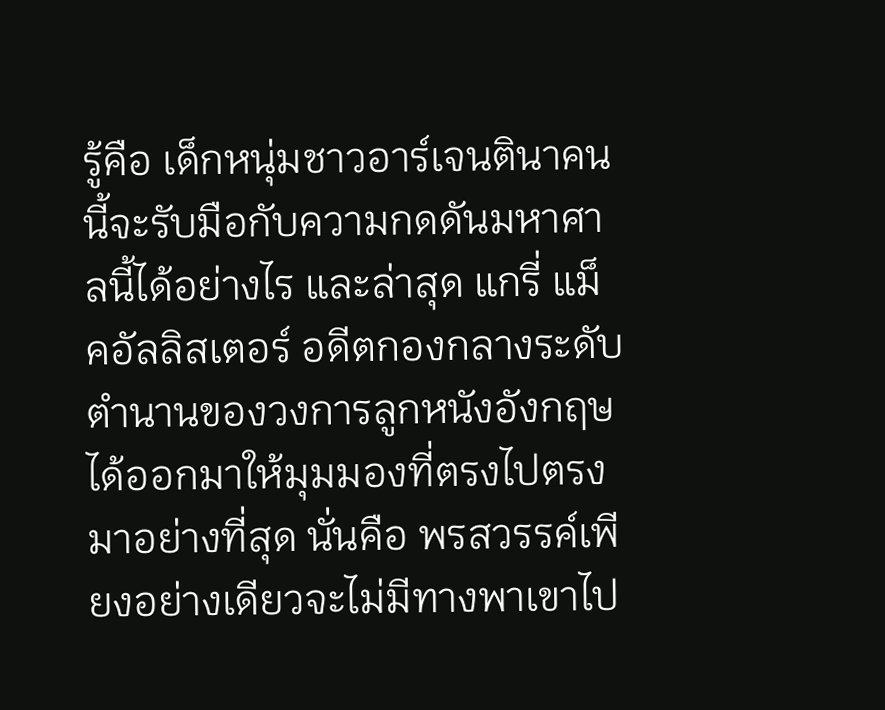รู้คือ เด็กหนุ่มชาวอาร์เจนตินาคนนี้จะรับมือกับความกดดันมหาศาลนี้ได้อย่างไร และล่าสุด แกรี่ แม็คอัลลิสเตอร์ อดีตกองกลางระดับตำนานของวงการลูกหนังอังกฤษ ได้ออกมาให้มุมมองที่ตรงไปตรงมาอย่างที่สุด นั่นคือ พรสวรรค์เพียงอย่างเดียวจะไม่มีทางพาเขาไป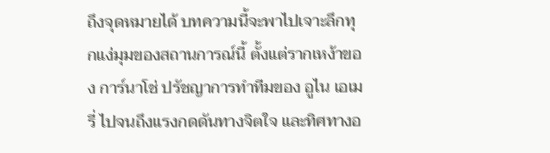ถึงจุดหมายได้ บทความนี้จะพาไปเจาะลึกทุกแง่มุมของสถานการณ์นี้ ตั้งแต่รากเหง้าของ การ์นาโช่ ปรัชญาการทำทีมของ อูไน เอเมรี่ ไปจนถึงแรงกดดันทางจิตใจ และทิศทางอ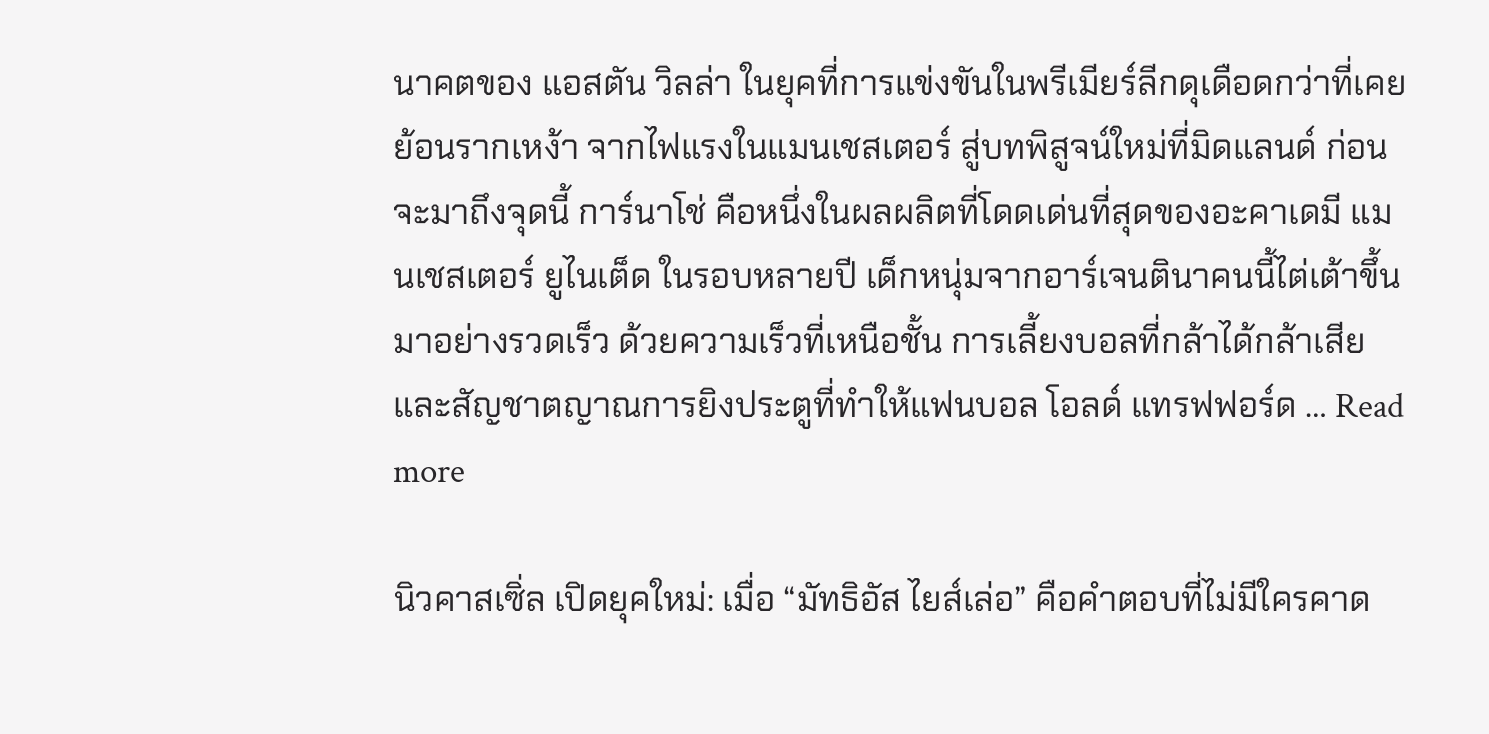นาคตของ แอสตัน วิลล่า ในยุคที่การแข่งขันในพรีเมียร์ลีกดุเดือดกว่าที่เคย ย้อนรากเหง้า จากไฟแรงในแมนเชสเตอร์ สู่บทพิสูจน์ใหม่ที่มิดแลนด์ ก่อนจะมาถึงจุดนี้ การ์นาโช่ คือหนึ่งในผลผลิตที่โดดเด่นที่สุดของอะคาเดมี แมนเชสเตอร์ ยูไนเต็ด ในรอบหลายปี เด็กหนุ่มจากอาร์เจนตินาคนนี้ไต่เต้าขึ้นมาอย่างรวดเร็ว ด้วยความเร็วที่เหนือชั้น การเลี้ยงบอลที่กล้าได้กล้าเสีย และสัญชาตญาณการยิงประตูที่ทำให้แฟนบอล โอลด์ แทรฟฟอร์ด … Read more

นิวคาสเซิ่ล เปิดยุคใหม่: เมื่อ “มัทธิอัส ไยส์เล่อ” คือคำตอบที่ไม่มีใครคาด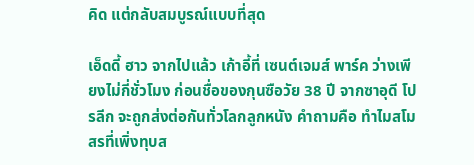คิด แต่กลับสมบูรณ์แบบที่สุด

เอ็ดดี้ ฮาว จากไปแล้ว เก้าอี้ที่ เซนต์เจมส์ พาร์ค ว่างเพียงไม่กี่ชั่วโมง ก่อนชื่อของกุนซือวัย 38 ปี จากซาอุดี โปรลีก จะถูกส่งต่อกันทั่วโลกลูกหนัง คำถามคือ ทำไมสโมสรที่เพิ่งทุบส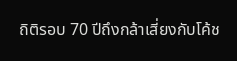ถิติรอบ 70 ปีถึงกล้าเสี่ยงกับโค้ช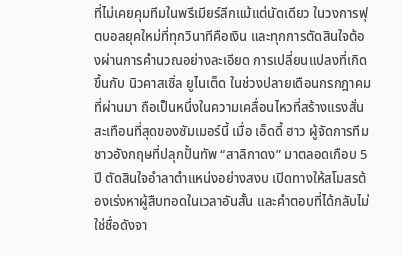ที่ไม่เคยคุมทีมในพรีเมียร์ลีกแม้แต่นัดเดียว ในวงการฟุตบอลยุคใหม่ที่ทุกวินาทีคือเงิน และทุกการตัดสินใจต้องผ่านการคำนวณอย่างละเอียด การเปลี่ยนแปลงที่เกิดขึ้นกับ นิวคาสเซิ่ล ยูไนเต็ด ในช่วงปลายเดือนกรกฎาคมที่ผ่านมา ถือเป็นหนึ่งในความเคลื่อนไหวที่สร้างแรงสั่นสะเทือนที่สุดของซัมเมอร์นี้ เมื่อ เอ็ดดี้ ฮาว ผู้จัดการทีมชาวอังกฤษที่ปลุกปั้นทัพ “สาลิกาดง” มาตลอดเกือบ 5 ปี ตัดสินใจอำลาตำแหน่งอย่างสงบ เปิดทางให้สโมสรต้องเร่งหาผู้สืบทอดในเวลาอันสั้น และคำตอบที่ได้กลับไม่ใช่ชื่อดังจา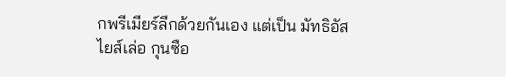กพรีเมียร์ลีกด้วยกันเอง แต่เป็น มัทธิอัส ไยส์เล่อ กุนซือ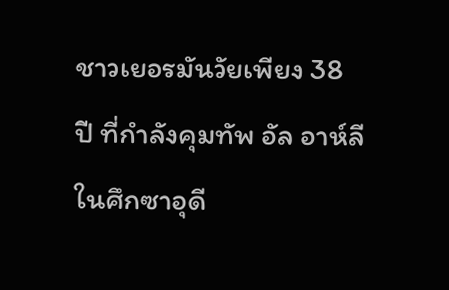ชาวเยอรมันวัยเพียง 38 ปี ที่กำลังคุมทัพ อัล อาห์ลี ในศึกซาอุดี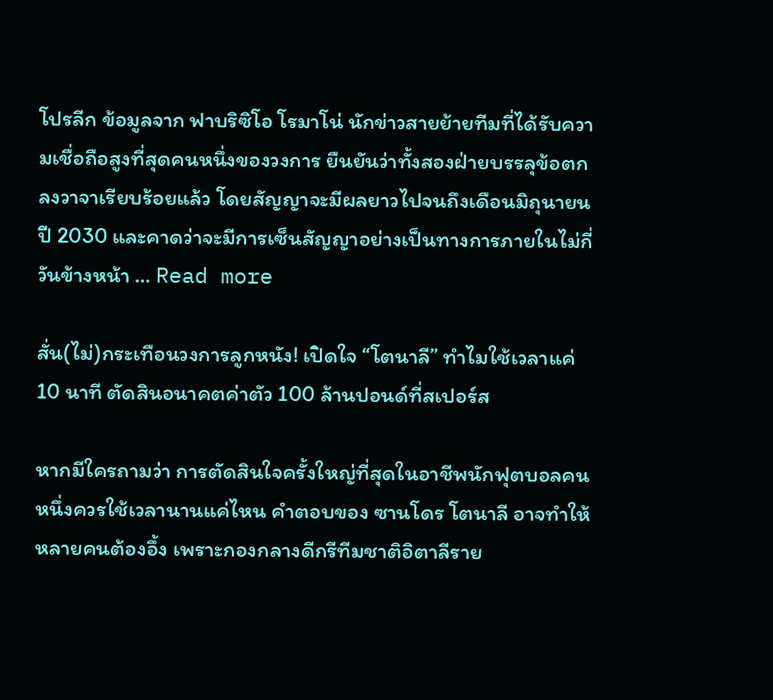โปรลีก ข้อมูลจาก ฟาบริซิโอ โรมาโน่ นักข่าวสายย้ายทีมที่ได้รับความเชื่อถือสูงที่สุดคนหนึ่งของวงการ ยืนยันว่าทั้งสองฝ่ายบรรลุข้อตกลงวาจาเรียบร้อยแล้ว โดยสัญญาจะมีผลยาวไปจนถึงเดือนมิถุนายน ปี 2030 และคาดว่าจะมีการเซ็นสัญญาอย่างเป็นทางการภายในไม่กี่วันข้างหน้า … Read more

สั่น(ไม่)กระเทือนวงการลูกหนัง! เปิดใจ “โตนาลี” ทำไมใช้เวลาแค่ 10 นาที ตัดสินอนาคตค่าตัว 100 ล้านปอนด์ที่สเปอร์ส

หากมีใครถามว่า การตัดสินใจครั้งใหญ่ที่สุดในอาชีพนักฟุตบอลคนหนึ่งควรใช้เวลานานแค่ไหน คำตอบของ ซานโดร โตนาลี อาจทำให้หลายคนต้องอึ้ง เพราะกองกลางดีกรีทีมชาติอิตาลีราย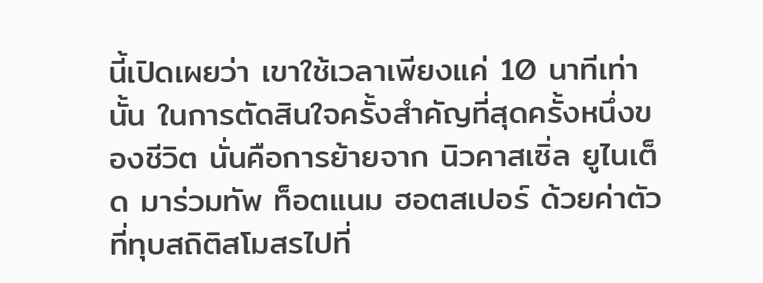นี้เปิดเผยว่า เขาใช้เวลาเพียงแค่ 10 นาทีเท่านั้น ในการตัดสินใจครั้งสำคัญที่สุดครั้งหนึ่งของชีวิต นั่นคือการย้ายจาก นิวคาสเซิ่ล ยูไนเต็ด มาร่วมทัพ ท็อตแนม ฮอตสเปอร์ ด้วยค่าตัวที่ทุบสถิติสโมสรไปที่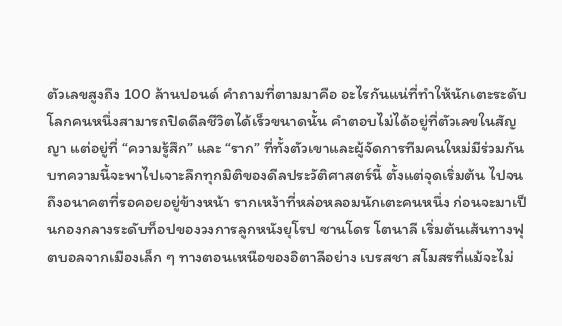ตัวเลขสูงถึง 100 ล้านปอนด์ คำถามที่ตามมาคือ อะไรกันแน่ที่ทำให้นักเตะระดับโลกคนหนึ่งสามารถปิดดีลชีวิตได้เร็วขนาดนั้น คำตอบไม่ได้อยู่ที่ตัวเลขในสัญญา แต่อยู่ที่ “ความรู้สึก” และ “ราก” ที่ทั้งตัวเขาและผู้จัดการทีมคนใหม่มีร่วมกัน บทความนี้จะพาไปเจาะลึกทุกมิติของดีลประวัติศาสตร์นี้ ตั้งแต่จุดเริ่มต้น ไปจนถึงอนาคตที่รอคอยอยู่ข้างหน้า รากเหง้าที่หล่อหลอมนักเตะคนหนึ่ง ก่อนจะมาเป็นกองกลางระดับท็อปของวงการลูกหนังยุโรป ซานโดร โตนาลี เริ่มต้นเส้นทางฟุตบอลจากเมืองเล็ก ๆ ทางตอนเหนือของอิตาลีอย่าง เบรสชา สโมสรที่แม้จะไม่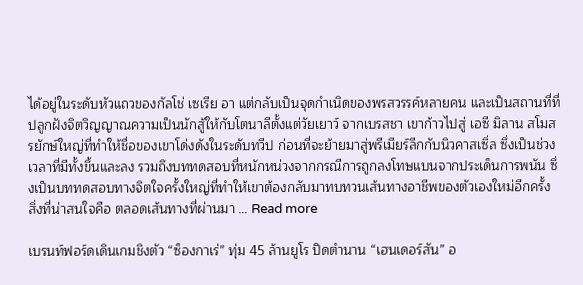ได้อยู่ในระดับหัวแถวของกัลโช่ เซเรีย อา แต่กลับเป็นจุดกำเนิดของพรสวรรค์หลายคน และเป็นสถานที่ที่ปลูกฝังจิตวิญญาณความเป็นนักสู้ให้กับโตนาลีตั้งแต่วัยเยาว์ จากเบรสชา เขาก้าวไปสู่ เอซี มิลาน สโมสรยักษ์ใหญ่ที่ทำให้ชื่อของเขาโด่งดังในระดับทวีป ก่อนที่จะย้ายมาสู่พรีเมียร์ลีกกับนิวคาสเซิ่ล ซึ่งเป็นช่วงเวลาที่มีทั้งขึ้นและลง รวมถึงบททดสอบที่หนักหน่วงจากกรณีการถูกลงโทษแบนจากประเด็นการพนัน ซึ่งเป็นบททดสอบทางจิตใจครั้งใหญ่ที่ทำให้เขาต้องกลับมาทบทวนเส้นทางอาชีพของตัวเองใหม่อีกครั้ง สิ่งที่น่าสนใจคือ ตลอดเส้นทางที่ผ่านมา … Read more

เบรนท์ฟอร์ดเดินเกมชิงตัว “ซ็องกาเร่” ทุ่ม 45 ล้านยูโร ปิดตำนาน “เฮนเดอร์สัน” อ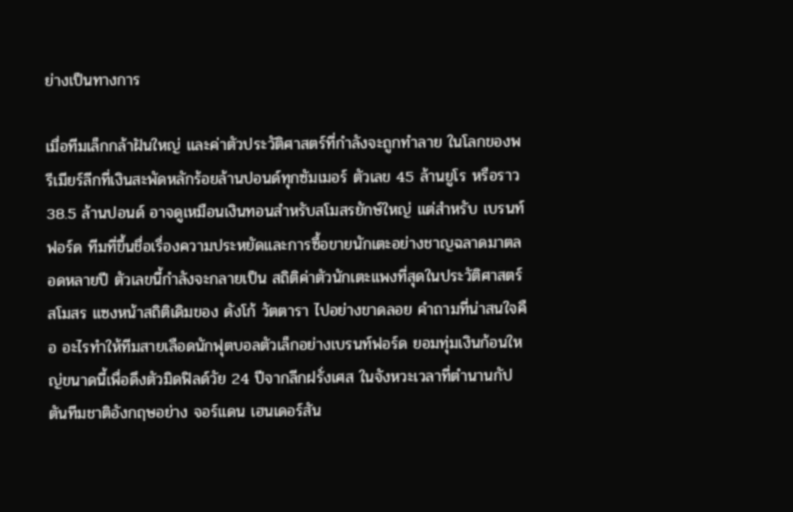ย่างเป็นทางการ

เมื่อทีมเล็กกล้าฝันใหญ่ และค่าตัวประวัติศาสตร์ที่กำลังจะถูกทำลาย ในโลกของพรีเมียร์ลีกที่เงินสะพัดหลักร้อยล้านปอนด์ทุกซัมเมอร์ ตัวเลข 45 ล้านยูโร หรือราว 38.5 ล้านปอนด์ อาจดูเหมือนเงินทอนสำหรับสโมสรยักษ์ใหญ่ แต่สำหรับ เบรนท์ฟอร์ด ทีมที่ขึ้นชื่อเรื่องความประหยัดและการซื้อขายนักเตะอย่างชาญฉลาดมาตลอดหลายปี ตัวเลขนี้กำลังจะกลายเป็น สถิติค่าตัวนักเตะแพงที่สุดในประวัติศาสตร์สโมสร แซงหน้าสถิติเดิมของ ดังโก้ วัตตารา ไปอย่างขาดลอย คำถามที่น่าสนใจคือ อะไรทำให้ทีมสายเลือดนักฟุตบอลตัวเล็กอย่างเบรนท์ฟอร์ด ยอมทุ่มเงินก้อนใหญ่ขนาดนี้เพื่อดึงตัวมิดฟิลด์วัย 24 ปีจากลีกฝรั่งเศส ในจังหวะเวลาที่ตำนานกัปตันทีมชาติอังกฤษอย่าง จอร์แดน เฮนเดอร์สัน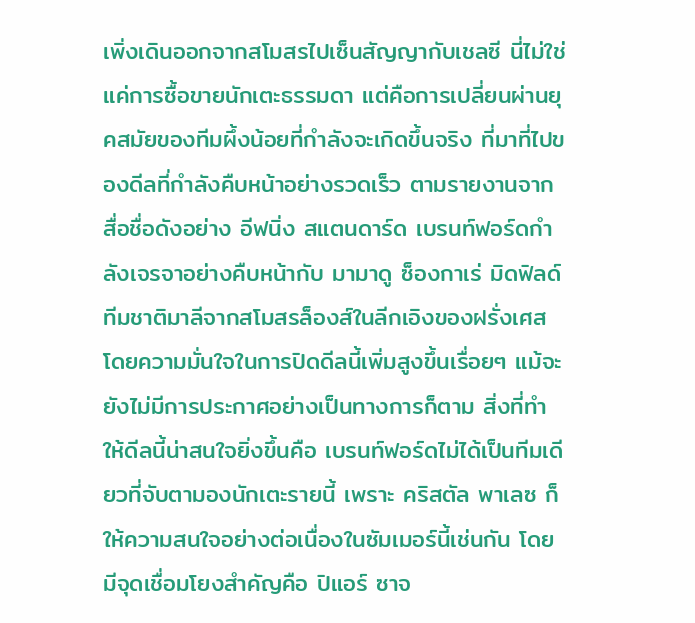เพิ่งเดินออกจากสโมสรไปเซ็นสัญญากับเชลซี นี่ไม่ใช่แค่การซื้อขายนักเตะธรรมดา แต่คือการเปลี่ยนผ่านยุคสมัยของทีมผึ้งน้อยที่กำลังจะเกิดขึ้นจริง ที่มาที่ไปของดีลที่กำลังคืบหน้าอย่างรวดเร็ว ตามรายงานจากสื่อชื่อดังอย่าง อีฟนิ่ง สแตนดาร์ด เบรนท์ฟอร์ดกำลังเจรจาอย่างคืบหน้ากับ มามาดู ซ็องกาเร่ มิดฟิลด์ทีมชาติมาลีจากสโมสรล็องส์ในลีกเอิงของฝรั่งเศส โดยความมั่นใจในการปิดดีลนี้เพิ่มสูงขึ้นเรื่อยๆ แม้จะยังไม่มีการประกาศอย่างเป็นทางการก็ตาม สิ่งที่ทำให้ดีลนี้น่าสนใจยิ่งขึ้นคือ เบรนท์ฟอร์ดไม่ได้เป็นทีมเดียวที่จับตามองนักเตะรายนี้ เพราะ คริสตัล พาเลซ ก็ให้ความสนใจอย่างต่อเนื่องในซัมเมอร์นี้เช่นกัน โดยมีจุดเชื่อมโยงสำคัญคือ ปิแอร์ ซาจ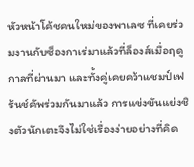หัวหน้าโค้ชคนใหม่ของพาเลซ ที่เคยร่วมงานกับซ็องกาเร่มาแล้วที่ล็องส์เมื่อฤดูกาลที่ผ่านมา และทั้งคู่เคยคว้าแชมป์เฟร้นช์คัพร่วมกันมาแล้ว การแข่งขันแย่งชิงตัวนักเตะจึงไม่ใช่เรื่องง่ายอย่างที่คิด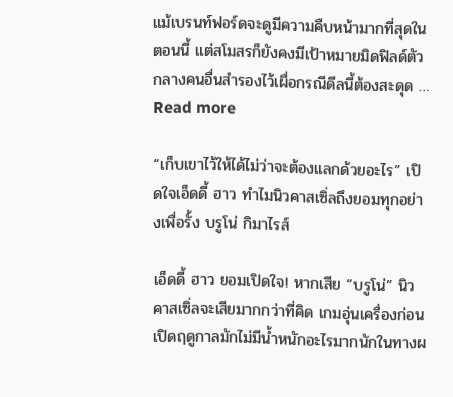แม้เบรนท์ฟอร์ดจะดูมีความคืบหน้ามากที่สุดในตอนนี้ แต่สโมสรก็ยังคงมีเป้าหมายมิดฟิลด์ตัวกลางคนอื่นสำรองไว้เผื่อกรณีดีลนี้ต้องสะดุด … Read more

“เก็บเขาไว้ให้ได้ไม่ว่าจะต้องแลกด้วยอะไร” เปิดใจเอ็ดดี้ ฮาว ทำไมนิวคาสเซิ่ลถึงยอมทุกอย่างเพื่อรั้ง บรูโน่ กิมาไรส์

เอ็ดดี้ ฮาว ยอมเปิดใจ! หากเสีย “บรูโน่” นิวคาสเซิ่ลจะเสียมากกว่าที่คิด เกมอุ่นเครื่องก่อนเปิดฤดูกาลมักไม่มีน้ำหนักอะไรมากนักในทางผ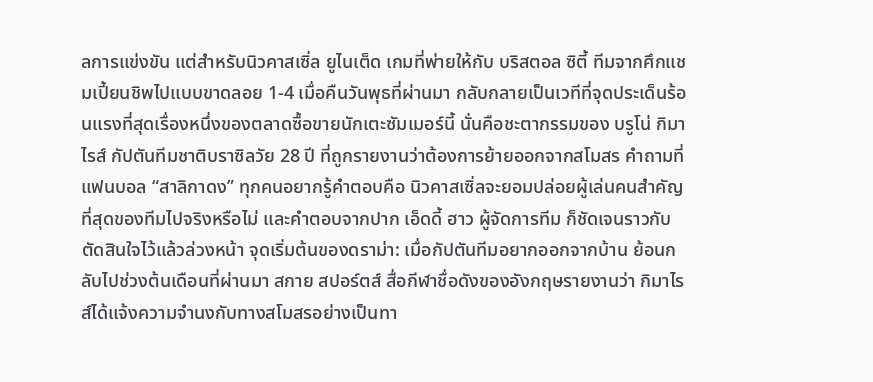ลการแข่งขัน แต่สำหรับนิวคาสเซิ่ล ยูไนเต็ด เกมที่พ่ายให้กับ บริสตอล ซิตี้ ทีมจากศึกแชมเปี้ยนชิพไปแบบขาดลอย 1-4 เมื่อคืนวันพุธที่ผ่านมา กลับกลายเป็นเวทีที่จุดประเด็นร้อนแรงที่สุดเรื่องหนึ่งของตลาดซื้อขายนักเตะซัมเมอร์นี้ นั่นคือชะตากรรมของ บรูโน่ กิมาไรส์ กัปตันทีมชาติบราซิลวัย 28 ปี ที่ถูกรายงานว่าต้องการย้ายออกจากสโมสร คำถามที่แฟนบอล “สาลิกาดง” ทุกคนอยากรู้คำตอบคือ นิวคาสเซิ่ลจะยอมปล่อยผู้เล่นคนสำคัญที่สุดของทีมไปจริงหรือไม่ และคำตอบจากปาก เอ็ดดี้ ฮาว ผู้จัดการทีม ก็ชัดเจนราวกับตัดสินใจไว้แล้วล่วงหน้า จุดเริ่มต้นของดราม่า: เมื่อกัปตันทีมอยากออกจากบ้าน ย้อนกลับไปช่วงต้นเดือนที่ผ่านมา สกาย สปอร์ตส์ สื่อกีฬาชื่อดังของอังกฤษรายงานว่า กิมาไรส์ได้แจ้งความจำนงกับทางสโมสรอย่างเป็นทา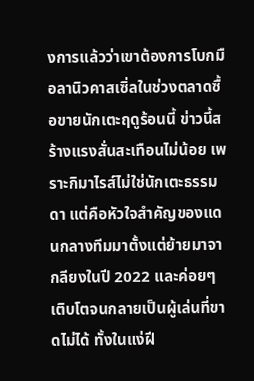งการแล้วว่าเขาต้องการโบกมือลานิวคาสเซิ่ลในช่วงตลาดซื้อขายนักเตะฤดูร้อนนี้ ข่าวนี้สร้างแรงสั่นสะเทือนไม่น้อย เพราะกิมาไรส์ไม่ใช่นักเตะธรรมดา แต่คือหัวใจสำคัญของแดนกลางทีมมาตั้งแต่ย้ายมาจากลียงในปี 2022 และค่อยๆ เติบโตจนกลายเป็นผู้เล่นที่ขาดไม่ได้ ทั้งในแง่ฝี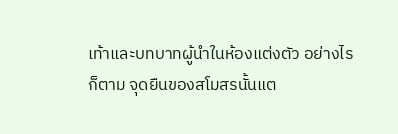เท้าและบทบาทผู้นำในห้องแต่งตัว อย่างไรก็ตาม จุดยืนของสโมสรนั้นแต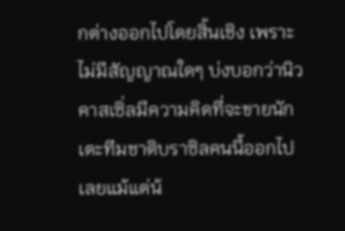กต่างออกไปโดยสิ้นเชิง เพราะไม่มีสัญญาณใดๆ บ่งบอกว่านิวคาสเซิ่ลมีความคิดที่จะขายนักเตะทีมชาติบราซิลคนนี้ออกไปเลยแม้แต่น้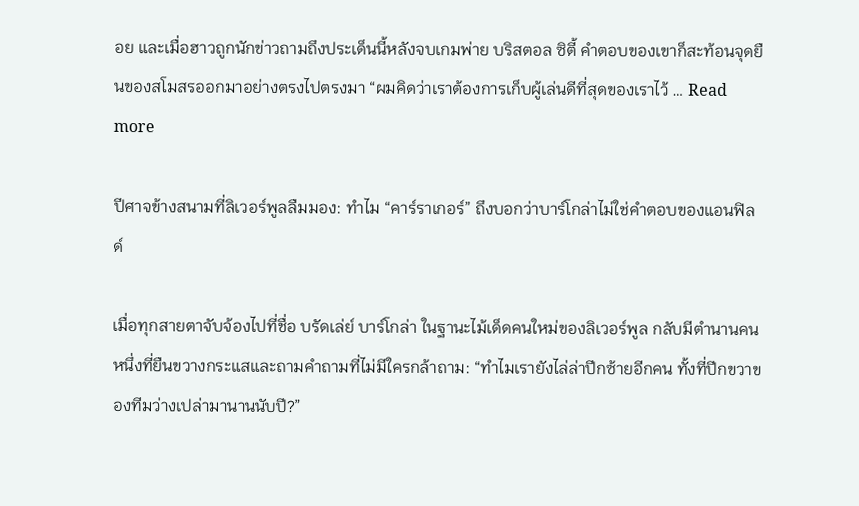อย และเมื่อฮาวถูกนักข่าวถามถึงประเด็นนี้หลังจบเกมพ่าย บริสตอล ซิตี้ คำตอบของเขาก็สะท้อนจุดยืนของสโมสรออกมาอย่างตรงไปตรงมา “ผมคิดว่าเราต้องการเก็บผู้เล่นดีที่สุดของเราไว้ … Read more

ปีศาจข้างสนามที่ลิเวอร์พูลลืมมอง: ทำไม “คาร์ราเกอร์” ถึงบอกว่าบาร์โกล่าไม่ใช่คำตอบของแอนฟิลด์

เมื่อทุกสายตาจับจ้องไปที่ชื่อ บรัดเล่ย์ บาร์โกล่า ในฐานะไม้เด็ดคนใหม่ของลิเวอร์พูล กลับมีตำนานคนหนึ่งที่ยืนขวางกระแสและถามคำถามที่ไม่มีใครกล้าถาม: “ทำไมเรายังไล่ล่าปีกซ้ายอีกคน ทั้งที่ปีกขวาของทีมว่างเปล่ามานานนับปี?”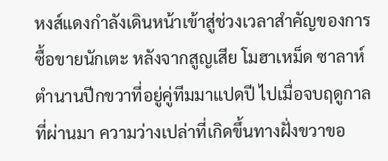หงส์แดงกำลังเดินหน้าเข้าสู่ช่วงเวลาสำคัญของการซื้อขายนักเตะ หลังจากสูญเสีย โมฮาเหม็ด ซาลาห์ ตำนานปีกขวาที่อยู่คู่ทีมมาแปดปี ไปเมื่อจบฤดูกาลที่ผ่านมา ความว่างเปล่าที่เกิดขึ้นทางฝั่งขวาขอ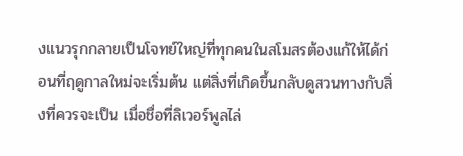งแนวรุกกลายเป็นโจทย์ใหญ่ที่ทุกคนในสโมสรต้องแก้ให้ได้ก่อนที่ฤดูกาลใหม่จะเริ่มต้น แต่สิ่งที่เกิดขึ้นกลับดูสวนทางกับสิ่งที่ควรจะเป็น เมื่อชื่อที่ลิเวอร์พูลไล่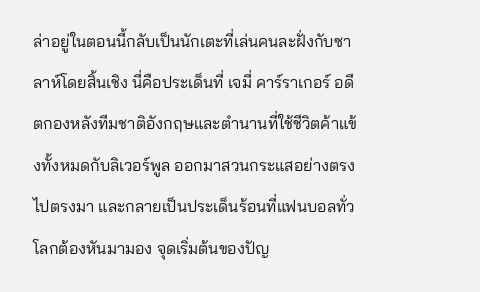ล่าอยู่ในตอนนี้กลับเป็นนักเตะที่เล่นคนละฝั่งกับซาลาห์โดยสิ้นเชิง นี่คือประเด็นที่ เจมี่ คาร์ราเกอร์ อดีตกองหลังทีมชาติอังกฤษและตำนานที่ใช้ชีวิตค้าแข้งทั้งหมดกับลิเวอร์พูล ออกมาสวนกระแสอย่างตรงไปตรงมา และกลายเป็นประเด็นร้อนที่แฟนบอลทั่วโลกต้องหันมามอง จุดเริ่มต้นของปัญ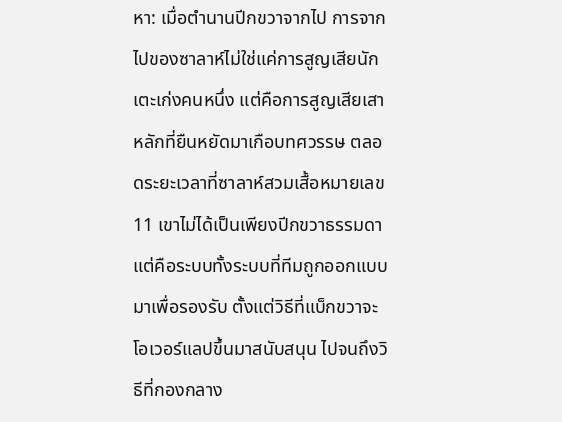หา: เมื่อตำนานปีกขวาจากไป การจากไปของซาลาห์ไม่ใช่แค่การสูญเสียนักเตะเก่งคนหนึ่ง แต่คือการสูญเสียเสาหลักที่ยืนหยัดมาเกือบทศวรรษ ตลอดระยะเวลาที่ซาลาห์สวมเสื้อหมายเลข 11 เขาไม่ได้เป็นเพียงปีกขวาธรรมดา แต่คือระบบทั้งระบบที่ทีมถูกออกแบบมาเพื่อรองรับ ตั้งแต่วิธีที่แบ็กขวาจะโอเวอร์แลปขึ้นมาสนับสนุน ไปจนถึงวิธีที่กองกลาง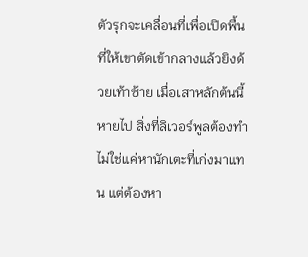ตัวรุกจะเคลื่อนที่เพื่อเปิดพื้นที่ให้เขาตัดเข้ากลางแล้วยิงด้วยเท้าซ้าย เมื่อเสาหลักต้นนี้หายไป สิ่งที่ลิเวอร์พูลต้องทำไม่ใช่แค่หานักเตะที่เก่งมาแทน แต่ต้องหา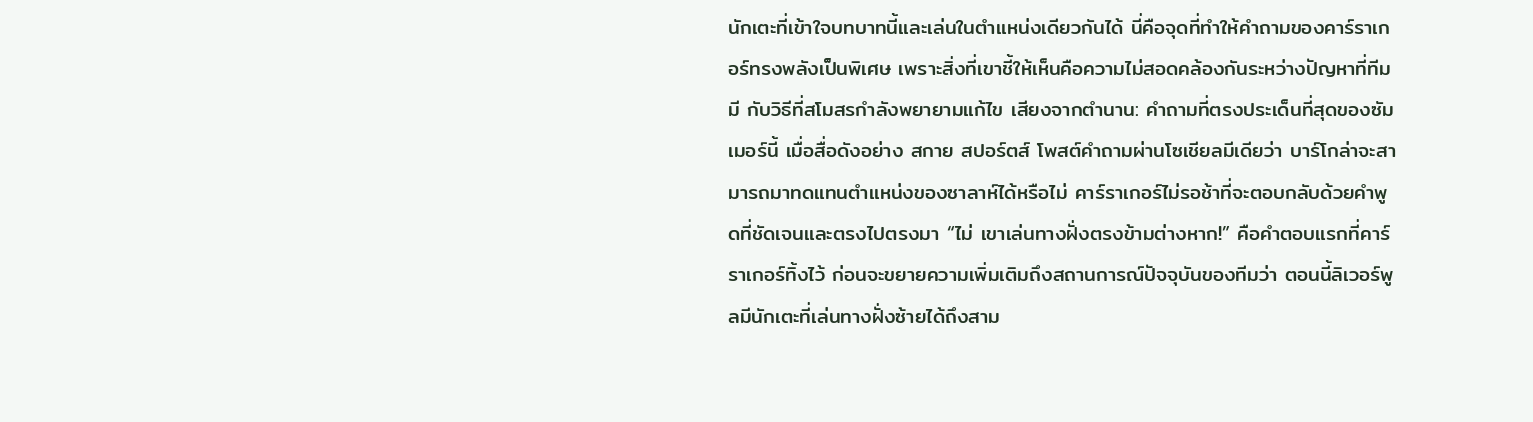นักเตะที่เข้าใจบทบาทนี้และเล่นในตำแหน่งเดียวกันได้ นี่คือจุดที่ทำให้คำถามของคาร์ราเกอร์ทรงพลังเป็นพิเศษ เพราะสิ่งที่เขาชี้ให้เห็นคือความไม่สอดคล้องกันระหว่างปัญหาที่ทีมมี กับวิธีที่สโมสรกำลังพยายามแก้ไข เสียงจากตำนาน: คำถามที่ตรงประเด็นที่สุดของซัมเมอร์นี้ เมื่อสื่อดังอย่าง สกาย สปอร์ตส์ โพสต์คำถามผ่านโซเชียลมีเดียว่า บาร์โกล่าจะสามารถมาทดแทนตำแหน่งของซาลาห์ได้หรือไม่ คาร์ราเกอร์ไม่รอช้าที่จะตอบกลับด้วยคำพูดที่ชัดเจนและตรงไปตรงมา “ไม่ เขาเล่นทางฝั่งตรงข้ามต่างหาก!” คือคำตอบแรกที่คาร์ราเกอร์ทิ้งไว้ ก่อนจะขยายความเพิ่มเติมถึงสถานการณ์ปัจจุบันของทีมว่า ตอนนี้ลิเวอร์พูลมีนักเตะที่เล่นทางฝั่งซ้ายได้ถึงสาม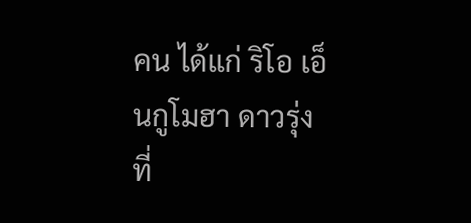คน ได้แก่ ริโอ เอ็นกูโมฮา ดาวรุ่งที่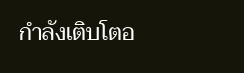กำลังเติบโตอ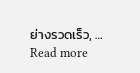ย่างรวดเร็ว, … Read more